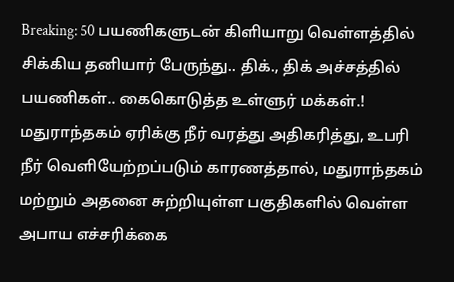Breaking: 50 பயணிகளுடன் கிளியாறு வெள்ளத்தில் சிக்கிய தனியார் பேருந்து.. திக்., திக் அச்சத்தில் பயணிகள்.. கைகொடுத்த உள்ளுர் மக்கள்.!
மதுராந்தகம் ஏரிக்கு நீர் வரத்து அதிகரித்து, உபரி நீர் வெளியேற்றப்படும் காரணத்தால், மதுராந்தகம் மற்றும் அதனை சுற்றியுள்ள பகுதிகளில் வெள்ள அபாய எச்சரிக்கை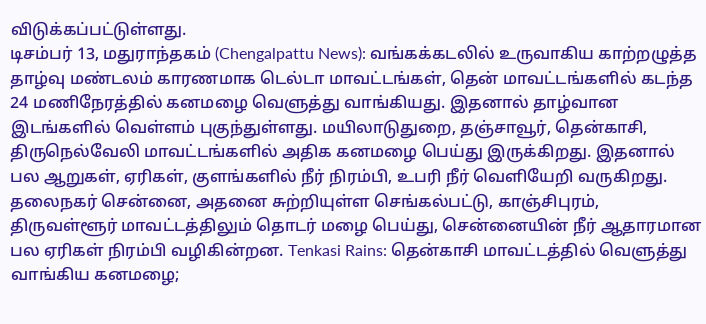விடுக்கப்பட்டுள்ளது.
டிசம்பர் 13, மதுராந்தகம் (Chengalpattu News): வங்கக்கடலில் உருவாகிய காற்றழுத்த தாழ்வு மண்டலம் காரணமாக டெல்டா மாவட்டங்கள், தென் மாவட்டங்களில் கடந்த 24 மணிநேரத்தில் கனமழை வெளுத்து வாங்கியது. இதனால் தாழ்வான இடங்களில் வெள்ளம் புகுந்துள்ளது. மயிலாடுதுறை, தஞ்சாவூர், தென்காசி, திருநெல்வேலி மாவட்டங்களில் அதிக கனமழை பெய்து இருக்கிறது. இதனால் பல ஆறுகள், ஏரிகள், குளங்களில் நீர் நிரம்பி, உபரி நீர் வெளியேறி வருகிறது. தலைநகர் சென்னை, அதனை சுற்றியுள்ள செங்கல்பட்டு, காஞ்சிபுரம், திருவள்ளூர் மாவட்டத்திலும் தொடர் மழை பெய்து, சென்னையின் நீர் ஆதாரமான பல ஏரிகள் நிரம்பி வழிகின்றன. Tenkasi Rains: தென்காசி மாவட்டத்தில் வெளுத்து வாங்கிய கனமழை;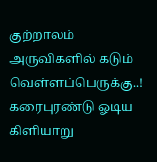குற்றாலம் அருவிகளில் கடும் வெள்ளப்பெருக்கு..!
கரைபுரண்டு ஓடிய கிளியாறு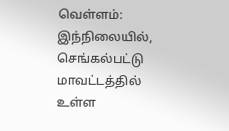வெள்ளம்:
இந்நிலையில், செங்கல்பட்டு மாவட்டத்தில் உள்ள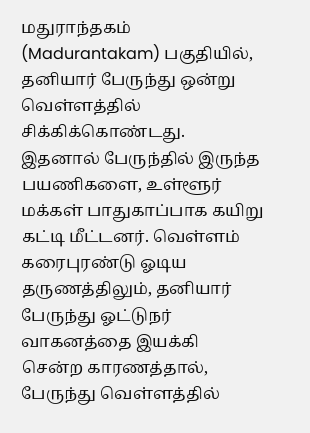மதுராந்தகம் (Madurantakam) பகுதியில், தனியார் பேருந்து ஒன்று வெள்ளத்தில் சிக்கிக்கொண்டது. இதனால் பேருந்தில் இருந்த பயணிகளை, உள்ளூர் மக்கள் பாதுகாப்பாக கயிறு கட்டி மீட்டனர். வெள்ளம் கரைபுரண்டு ஓடிய தருணத்திலும், தனியார் பேருந்து ஓட்டுநர் வாகனத்தை இயக்கி சென்ற காரணத்தால், பேருந்து வெள்ளத்தில்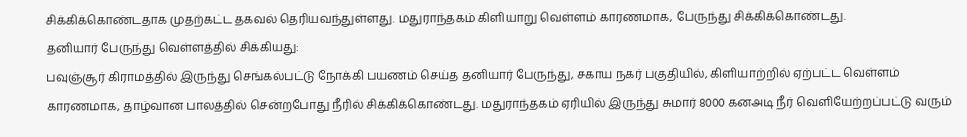சிக்கிக்கொண்டதாக முதற்கட்ட தகவல் தெரியவந்துள்ளது. மதுராந்தகம் கிளியாறு வெள்ளம் காரணமாக, பேருந்து சிக்கிக்கொண்டது.
தனியார் பேருந்து வெள்ளத்தில் சிக்கியது:
பவுஞ்சூர் கிராமத்தில் இருந்து செங்கல்பட்டு நோக்கி பயணம் செய்த தனியார் பேருந்து, சகாய நகர் பகுதியில், கிளியாற்றில் ஏற்பட்ட வெள்ளம் காரணமாக, தாழ்வான பாலத்தில் சென்றபோது நீரில் சிக்கிக்கொண்டது. மதுராந்தகம் ஏரியில் இருந்து சுமார் 8000 கனஅடி நீர் வெளியேற்றப்பட்டு வரும்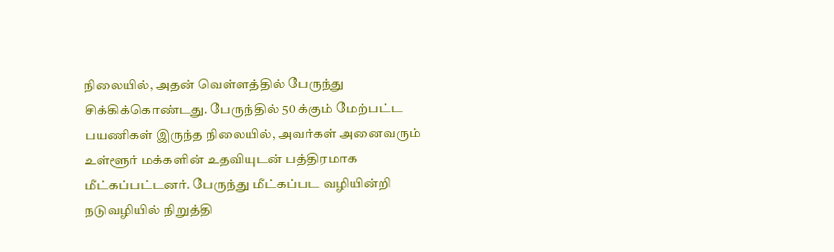நிலையில், அதன் வெள்ளத்தில் பேருந்து சிக்கிக்கொண்டது. பேருந்தில் 50 க்கும் மேற்பட்ட பயணிகள் இருந்த நிலையில், அவர்கள் அனைவரும் உள்ளூர் மக்களின் உதவியுடன் பத்திரமாக மீட்கப்பட்டனர். பேருந்து மீட்கப்பட வழியின்றி நடுவழியில் நிறுத்தி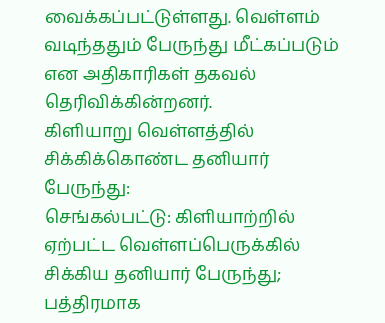வைக்கப்பட்டுள்ளது. வெள்ளம் வடிந்ததும் பேருந்து மீட்கப்படும் என அதிகாரிகள் தகவல் தெரிவிக்கின்றனர்.
கிளியாறு வெள்ளத்தில் சிக்கிக்கொண்ட தனியார் பேருந்து:
செங்கல்பட்டு: கிளியாற்றில் ஏற்பட்ட வெள்ளப்பெருக்கில் சிக்கிய தனியார் பேருந்து; பத்திரமாக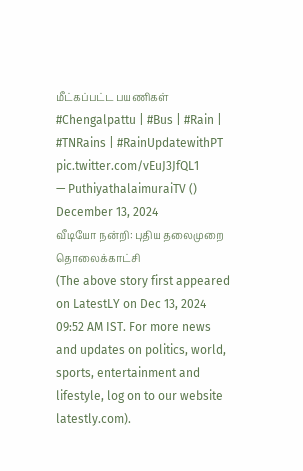மீட்கப்பட்ட பயணிகள் #Chengalpattu | #Bus | #Rain | #TNRains | #RainUpdatewithPT pic.twitter.com/vEuJ3JfQL1
— PuthiyathalaimuraiTV () December 13, 2024
வீடியோ நன்றி: புதிய தலைமுறை தொலைக்காட்சி
(The above story first appeared on LatestLY on Dec 13, 2024 09:52 AM IST. For more news and updates on politics, world, sports, entertainment and lifestyle, log on to our website latestly.com).